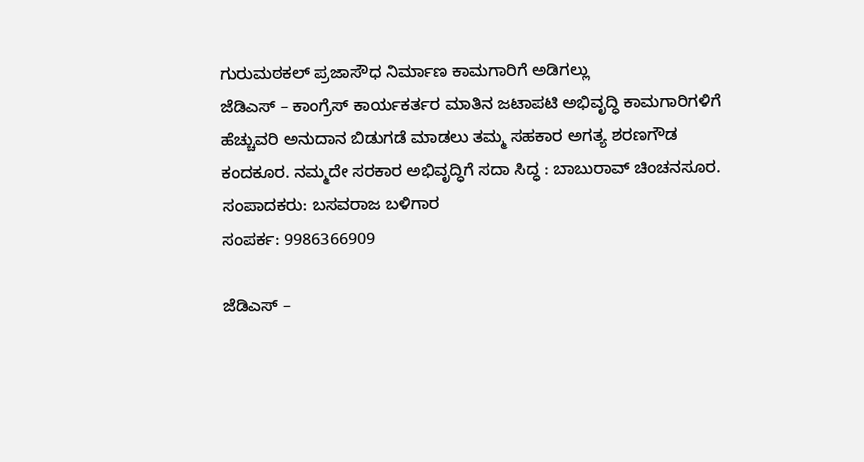ಗುರುಮಠಕಲ್ ಪ್ರಜಾಸೌಧ ನಿರ್ಮಾಣ ಕಾಮಗಾರಿಗೆ ಅಡಿಗಲ್ಲು
ಜೆಡಿಎಸ್ – ಕಾಂಗ್ರೆಸ್ ಕಾರ್ಯಕರ್ತರ ಮಾತಿನ ಜಟಾಪಟಿ ಅಭಿವೃದ್ಧಿ ಕಾಮಗಾರಿಗಳಿಗೆ ಹೆಚ್ಚುವರಿ ಅನುದಾನ ಬಿಡುಗಡೆ ಮಾಡಲು ತಮ್ಮ ಸಹಕಾರ ಅಗತ್ಯ ಶರಣಗೌಡ ಕಂದಕೂರ. ನಮ್ಮದೇ ಸರಕಾರ ಅಭಿವೃದ್ಧಿಗೆ ಸದಾ ಸಿದ್ಧ : ಬಾಬುರಾವ್ ಚಿಂಚನಸೂರ.
ಸಂಪಾದಕರು: ಬಸವರಾಜ ಬಳಿಗಾರ
ಸಂಪರ್ಕ: 9986366909

ಜೆಡಿಎಸ್ –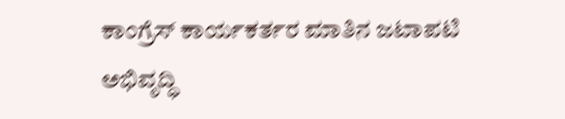ಕಾಂಗ್ರೆಸ್ ಕಾರ್ಯಕರ್ತರ ಮಾತಿನ ಜಟಾಪಟಿ ಅಭಿವೃದ್ಧಿ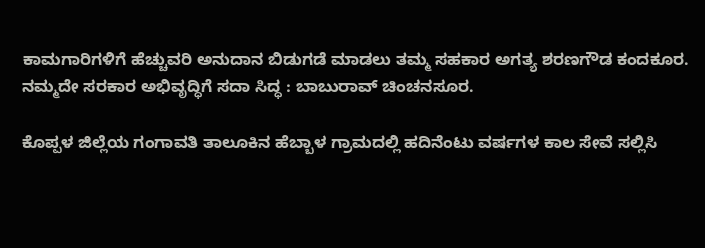ಕಾಮಗಾರಿಗಳಿಗೆ ಹೆಚ್ಚುವರಿ ಅನುದಾನ ಬಿಡುಗಡೆ ಮಾಡಲು ತಮ್ಮ ಸಹಕಾರ ಅಗತ್ಯ ಶರಣಗೌಡ ಕಂದಕೂರ. ನಮ್ಮದೇ ಸರಕಾರ ಅಭಿವೃದ್ಧಿಗೆ ಸದಾ ಸಿದ್ಧ : ಬಾಬುರಾವ್ ಚಿಂಚನಸೂರ.

ಕೊಪ್ಪಳ ಜಿಲ್ಲೆಯ ಗಂಗಾವತಿ ತಾಲೂಕಿನ ಹೆಬ್ಬಾಳ ಗ್ರಾಮದಲ್ಲಿ ಹದಿನೆಂಟು ವರ್ಷಗಳ ಕಾಲ ಸೇವೆ ಸಲ್ಲಿಸಿ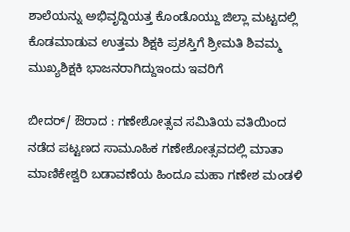ಶಾಲೆಯನ್ನು ಅಭಿವೃದ್ದಿಯತ್ತ ಕೊಂಡೊಯ್ದು ಜಿಲ್ಲಾ ಮಟ್ಟದಲ್ಲಿ ಕೊಡಮಾಡುವ ಉತ್ತಮ ಶಿಕ್ಷಕಿ ಪ್ರಶಸ್ತಿಗೆ ಶ್ರೀಮತಿ ಶಿವಮ್ಮ ಮುಖ್ಯಶಿಕ್ಷಕಿ ಭಾಜನರಾಗಿದ್ದುಇಂದು ಇವರಿಗೆ

ಬೀದರ್/ ಔರಾದ : ಗಣೇಶೋತ್ಸವ ಸಮಿತಿಯ ವತಿಯಿಂದ ನಡೆದ ಪಟ್ಟಣದ ಸಾಮೂಹಿಕ ಗಣೇಶೋತ್ಸವದಲ್ಲಿ ಮಾತಾ ಮಾಣಿಕೇಶ್ವರಿ ಬಡಾವಣೆಯ ಹಿಂದೂ ಮಹಾ ಗಣೇಶ ಮಂಡಳಿ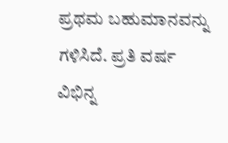ಪ್ರಥಮ ಬಹುಮಾನವನ್ನು ಗಳಿಸಿದೆ. ಪ್ರತಿ ವರ್ಷ ವಿಭಿನ್ನ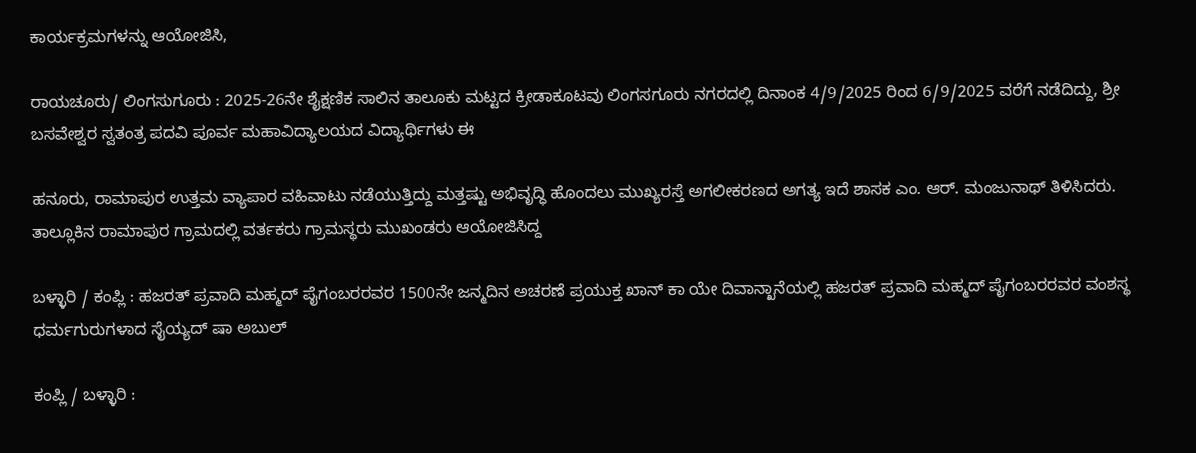ಕಾರ್ಯಕ್ರಮಗಳನ್ನು ಆಯೋಜಿಸಿ,

ರಾಯಚೂರು/ ಲಿಂಗಸುಗೂರು : 2025-26ನೇ ಶೈಕ್ಷಣಿಕ ಸಾಲಿನ ತಾಲೂಕು ಮಟ್ಟದ ಕ್ರೀಡಾಕೂಟವು ಲಿಂಗಸಗೂರು ನಗರದಲ್ಲಿ ದಿನಾಂಕ 4/9/2025 ರಿಂದ 6/9/2025 ವರೆಗೆ ನಡೆದಿದ್ದು, ಶ್ರೀ ಬಸವೇಶ್ವರ ಸ್ವತಂತ್ರ ಪದವಿ ಪೂರ್ವ ಮಹಾವಿದ್ಯಾಲಯದ ವಿದ್ಯಾರ್ಥಿಗಳು ಈ

ಹನೂರು, ರಾಮಾಪುರ ಉತ್ತಮ ವ್ಯಾಪಾರ ವಹಿವಾಟು ನಡೆಯುತ್ತಿದ್ದು ಮತ್ತಷ್ಟು ಅಭಿವೃದ್ಧಿ ಹೊಂದಲು ಮುಖ್ಯರಸ್ತೆ ಅಗಲೀಕರಣದ ಅಗತ್ಯ ಇದೆ ಶಾಸಕ ಎಂ. ಆರ್. ಮಂಜುನಾಥ್ ತಿಳಿಸಿದರು. ತಾಲ್ಲೂಕಿನ ರಾಮಾಪುರ ಗ್ರಾಮದಲ್ಲಿ ವರ್ತಕರು ಗ್ರಾಮಸ್ಥರು ಮುಖಂಡರು ಆಯೋಜಿಸಿದ್ದ

ಬಳ್ಳಾರಿ / ಕಂಪ್ಲಿ : ಹಜರತ್ ಪ್ರವಾದಿ ಮಹ್ಮದ್ ಪೈಗಂಬರರವರ 1500ನೇ ಜನ್ಮದಿನ ಅಚರಣೆ ಪ್ರಯುಕ್ತ ಖಾನ್ ಕಾ ಯೇ ದಿವಾನ್ಖಾನೆಯಲ್ಲಿ ಹಜರತ್ ಪ್ರವಾದಿ ಮಹ್ಮದ್ ಪೈಗಂಬರರವರ ವಂಶಸ್ಥ ಧರ್ಮಗುರುಗಳಾದ ಸೈಯ್ಯದ್ ಷಾ ಅಬುಲ್

ಕಂಪ್ಲಿ / ಬಳ್ಳಾರಿ :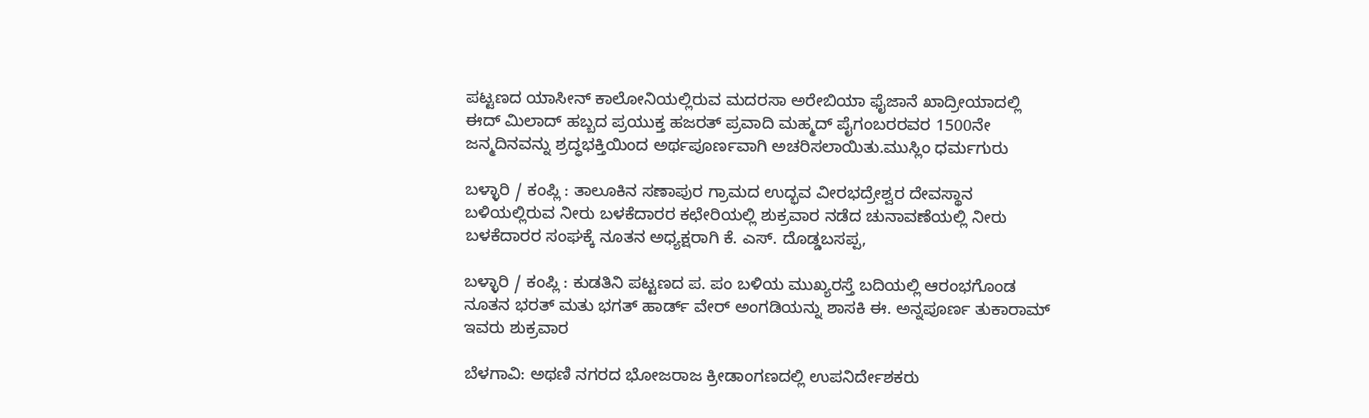ಪಟ್ಟಣದ ಯಾಸೀನ್ ಕಾಲೋನಿಯಲ್ಲಿರುವ ಮದರಸಾ ಅರೇಬಿಯಾ ಫೈಜಾನೆ ಖಾದ್ರೀಯಾದಲ್ಲಿ ಈದ್ ಮಿಲಾದ್ ಹಬ್ಬದ ಪ್ರಯುಕ್ತ ಹಜರತ್ ಪ್ರವಾದಿ ಮಹ್ಮದ್ ಪೈಗಂಬರರವರ 1500ನೇ ಜನ್ಮದಿನವನ್ನು ಶ್ರದ್ಧಭಕ್ತಿಯಿಂದ ಅರ್ಥಪೂರ್ಣವಾಗಿ ಅಚರಿಸಲಾಯಿತು.ಮುಸ್ಲಿಂ ಧರ್ಮಗುರು

ಬಳ್ಳಾರಿ / ಕಂಪ್ಲಿ : ತಾಲೂಕಿನ ಸಣಾಪುರ ಗ್ರಾಮದ ಉದ್ಭವ ವೀರಭದ್ರೇಶ್ವರ ದೇವಸ್ಥಾನ ಬಳಿಯಲ್ಲಿರುವ ನೀರು ಬಳಕೆದಾರರ ಕಛೇರಿಯಲ್ಲಿ ಶುಕ್ರವಾರ ನಡೆದ ಚುನಾವಣೆಯಲ್ಲಿ ನೀರು ಬಳಕೆದಾರರ ಸಂಘಕ್ಕೆ ನೂತನ ಅಧ್ಯಕ್ಷರಾಗಿ ಕೆ. ಎಸ್. ದೊಡ್ಡಬಸಪ್ಪ,

ಬಳ್ಳಾರಿ / ಕಂಪ್ಲಿ : ಕುಡತಿನಿ ಪಟ್ಟಣದ ಪ. ಪಂ ಬಳಿಯ ಮುಖ್ಯರಸ್ತೆ ಬದಿಯಲ್ಲಿ ಆರಂಭಗೊಂಡ ನೂತನ ಭರತ್ ಮತು ಭಗತ್ ಹಾರ್ಡ್ ವೇರ್ ಅಂಗಡಿಯನ್ನು ಶಾಸಕಿ ಈ. ಅನ್ನಪೂರ್ಣ ತುಕಾರಾಮ್ ಇವರು ಶುಕ್ರವಾರ

ಬೆಳಗಾವಿ: ಅಥಣಿ ನಗರದ ಭೋಜರಾಜ ಕ್ರೀಡಾಂಗಣದಲ್ಲಿ ಉಪನಿರ್ದೇಶಕರು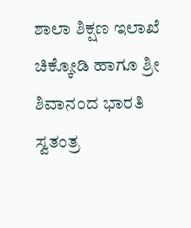ಶಾಲಾ ಶಿಕ್ಷಣ ಇಲಾಖೆ ಚಿಕ್ಕೋಡಿ ಹಾಗೂ ಶ್ರೀ ಶಿವಾನಂದ ಭಾರತಿ ಸ್ವತಂತ್ರ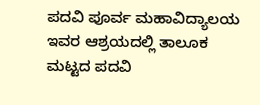ಪದವಿ ಪೂರ್ವ ಮಹಾವಿದ್ಯಾಲಯ ಇವರ ಆಶ್ರಯದಲ್ಲಿ ತಾಲೂಕ ಮಟ್ಟದ ಪದವಿ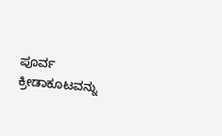ಪೂರ್ವ ಕ್ರೀಡಾಕೂಟವನ್ನು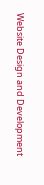Website Design and Development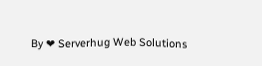By ❤ Serverhug Web Solutions